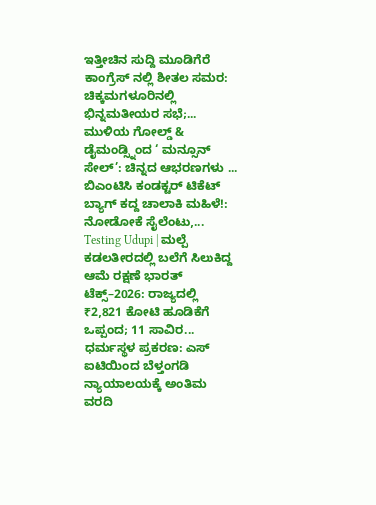ಇತ್ತೀಚಿನ ಸುದ್ದಿ ಮೂಡಿಗೆರೆ ಕಾಂಗ್ರೆಸ್ ನಲ್ಲಿ ಶೀತಲ ಸಮರ: ಚಿಕ್ಕಮಗಳೂರಿನಲ್ಲಿ ಭಿನ್ನಮತೀಯರ ಸಭೆ;... ಮುಳಿಯ ಗೋಲ್ಡ್ & ಡೈಮಂಡ್ಸ್ನಿಂದ ‘ ಮನ್ಸೂನ್ ಸೇಲ್’: ಚಿನ್ನದ ಆಭರಣಗಳು ... ಬಿಎಂಟಿಸಿ ಕಂಡಕ್ಟರ್ ಟಿಕೆಟ್ ಬ್ಯಾಗ್ ಕದ್ದ ಚಾಲಾಕಿ ಮಹಿಳೆ!: ನೋಡೋಕೆ ಸೈಲೆಂಟು,... Testing Udupi | ಮಲ್ಪೆ ಕಡಲತೀರದಲ್ಲಿ ಬಲೆಗೆ ಸಿಲುಕಿದ್ದ ಆಮೆ ರಕ್ಷಣೆ ಭಾರತ್ ಟೆಕ್ಸ್–2026: ರಾಜ್ಯದಲ್ಲಿ ₹2,821 ಕೋಟಿ ಹೂಡಿಕೆಗೆ ಒಪ್ಪಂದ; 11 ಸಾವಿರ... ಧರ್ಮಸ್ಥಳ ಪ್ರಕರಣ: ಎಸ್ ಐಟಿಯಿಂದ ಬೆಳ್ತಂಗಡಿ ನ್ಯಾಯಾಲಯಕ್ಕೆ ಅಂತಿಮ ವರದಿ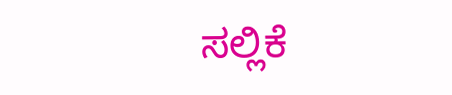ಸಲ್ಲಿಕೆ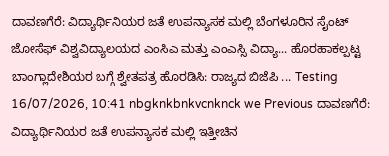ದಾವಣಗೆರೆ: ವಿದ್ಯಾರ್ಥಿನಿಯರ ಜತೆ ಉಪನ್ಯಾಸಕ ಮಲ್ಲಿ ಬೆಂಗಳೂರಿನ ಸೈಂಟ್ ಜೋಸೆಫ್ ವಿಶ್ವವಿದ್ಯಾಲಯದ ಎಂಸಿಎ ಮತ್ತು ಎಂಎಸ್ಸಿ ವಿದ್ಯಾ... ಹೊರಹಾಕಲ್ಪಟ್ಟ ಬಾಂಗ್ಲಾದೇಶಿಯರ ಬಗ್ಗೆ ಶ್ವೇತಪತ್ರ ಹೊರಡಿಸಿ: ರಾಜ್ಯದ ಬಿಜೆಪಿ ... Testing 16/07/2026, 10:41 nbgknkbnkvcnknck we Previous ದಾವಣಗೆರೆ: ವಿದ್ಯಾರ್ಥಿನಿಯರ ಜತೆ ಉಪನ್ಯಾಸಕ ಮಲ್ಲಿ ಇತ್ತೀಚಿನ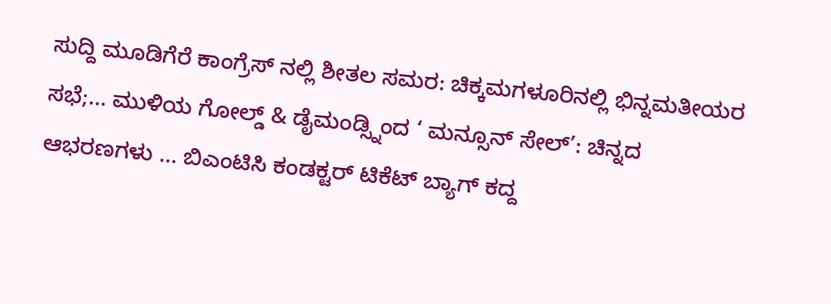ಸುದ್ದಿ ಮೂಡಿಗೆರೆ ಕಾಂಗ್ರೆಸ್ ನಲ್ಲಿ ಶೀತಲ ಸಮರ: ಚಿಕ್ಕಮಗಳೂರಿನಲ್ಲಿ ಭಿನ್ನಮತೀಯರ ಸಭೆ;... ಮುಳಿಯ ಗೋಲ್ಡ್ & ಡೈಮಂಡ್ಸ್ನಿಂದ ‘ ಮನ್ಸೂನ್ ಸೇಲ್’: ಚಿನ್ನದ ಆಭರಣಗಳು ... ಬಿಎಂಟಿಸಿ ಕಂಡಕ್ಟರ್ ಟಿಕೆಟ್ ಬ್ಯಾಗ್ ಕದ್ದ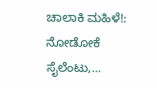ಚಾಲಾಕಿ ಮಹಿಳೆ!: ನೋಡೋಕೆ ಸೈಲೆಂಟು,...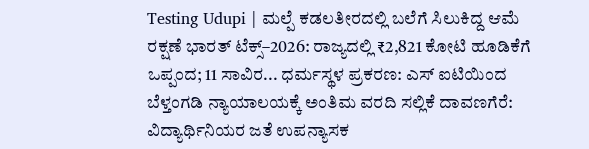Testing Udupi | ಮಲ್ಪೆ ಕಡಲತೀರದಲ್ಲಿ ಬಲೆಗೆ ಸಿಲುಕಿದ್ದ ಆಮೆ ರಕ್ಷಣೆ ಭಾರತ್ ಟೆಕ್ಸ್–2026: ರಾಜ್ಯದಲ್ಲಿ ₹2,821 ಕೋಟಿ ಹೂಡಿಕೆಗೆ ಒಪ್ಪಂದ; 11 ಸಾವಿರ... ಧರ್ಮಸ್ಥಳ ಪ್ರಕರಣ: ಎಸ್ ಐಟಿಯಿಂದ ಬೆಳ್ತಂಗಡಿ ನ್ಯಾಯಾಲಯಕ್ಕೆ ಅಂತಿಮ ವರದಿ ಸಲ್ಲಿಕೆ ದಾವಣಗೆರೆ: ವಿದ್ಯಾರ್ಥಿನಿಯರ ಜತೆ ಉಪನ್ಯಾಸಕ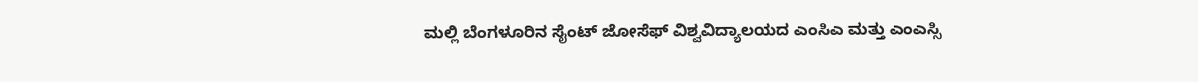ಮಲ್ಲಿ ಬೆಂಗಳೂರಿನ ಸೈಂಟ್ ಜೋಸೆಫ್ ವಿಶ್ವವಿದ್ಯಾಲಯದ ಎಂಸಿಎ ಮತ್ತು ಎಂಎಸ್ಸಿ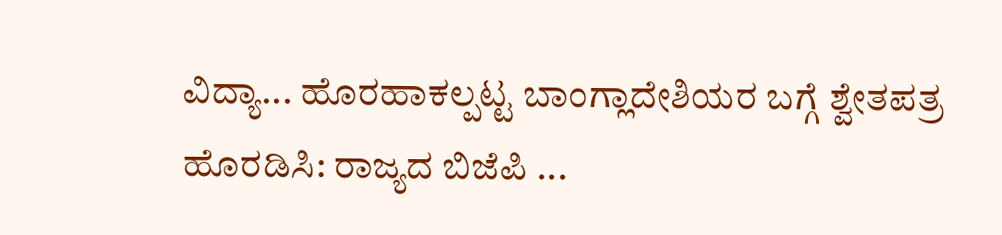ವಿದ್ಯಾ... ಹೊರಹಾಕಲ್ಪಟ್ಟ ಬಾಂಗ್ಲಾದೇಶಿಯರ ಬಗ್ಗೆ ಶ್ವೇತಪತ್ರ ಹೊರಡಿಸಿ: ರಾಜ್ಯದ ಬಿಜೆಪಿ ...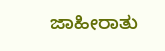ಜಾಹೀರಾತು